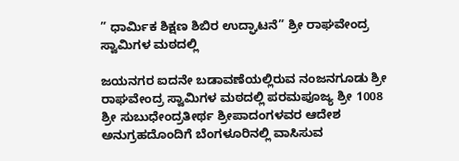” ಧಾರ್ಮಿಕ ಶಿಕ್ಷಣ ಶಿಬಿರ ಉದ್ಘಾಟನೆ” ಶ್ರೀ ರಾಘವೇಂದ್ರ ಸ್ವಾಮಿಗಳ ಮಠದಲ್ಲಿ

ಜಯನಗರ ಐದನೇ ಬಡಾವಣೆಯಲ್ಲಿರುವ ನಂಜನಗೂಡು ಶ್ರೀ ರಾಘವೇಂದ್ರ ಸ್ವಾಮಿಗಳ ಮಠದಲ್ಲಿ ಪರಮಪೂಜ್ಯ ಶ್ರೀ 1008 ಶ್ರೀ ಸುಬುಧೇಂದ್ರತೀರ್ಥ ಶ್ರೀಪಾದಂಗಳವರ ಆದೇಶ ಅನುಗ್ರಹದೊಂದಿಗೆ ಬೆಂಗಳೂರಿನಲ್ಲಿ ವಾಸಿಸುವ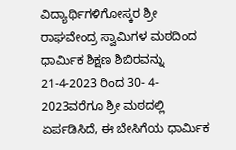ವಿದ್ಯಾರ್ಥಿಗಳಿಗೋಸ್ಕರ ಶ್ರೀ ರಾಘವೇಂದ್ರ ಸ್ವಾಮಿಗಳ ಮಠದಿಂದ ಧಾರ್ಮಿಕ ಶಿಕ್ಷಣ ಶಿಬಿರವನ್ನು 21-4-2023 ರಿಂದ 30- 4- 2023ವರೆಗೂ ಶ್ರೀ ಮಠದಲ್ಲಿ ಏರ್ಪಡಿಸಿದೆ, ಈ ಬೇಸಿಗೆಯ ಧಾರ್ಮಿಕ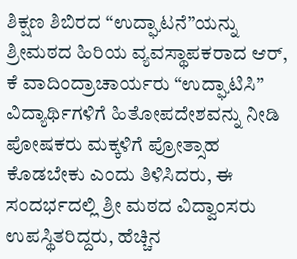ಶಿಕ್ಷಣ ಶಿಬಿರದ “ಉದ್ಘಾಟನೆ”ಯನ್ನು ಶ್ರೀಮಠದ ಹಿರಿಯ ವ್ಯವಸ್ಥಾಪಕರಾದ ಆರ್, ಕೆ ವಾದಿಂದ್ರಾಚಾರ್ಯರು “ಉದ್ಘಾಟಿಸಿ” ವಿದ್ಯಾರ್ಥಿಗಳಿಗೆ ಹಿತೋಪದೇಶವನ್ನು ನೀಡಿ ಪೋಷಕರು ಮಕ್ಕಳಿಗೆ ಪ್ರೋತ್ಸಾಹ ಕೊಡಬೇಕು ಎಂದು ತಿಳಿಸಿದರು, ಈ ಸಂದರ್ಭದಲ್ಲಿ ಶ್ರೀ ಮಠದ ವಿದ್ವಾಂಸರು ಉಪಸ್ಥಿತರಿದ್ದರು, ಹೆಚ್ಚಿನ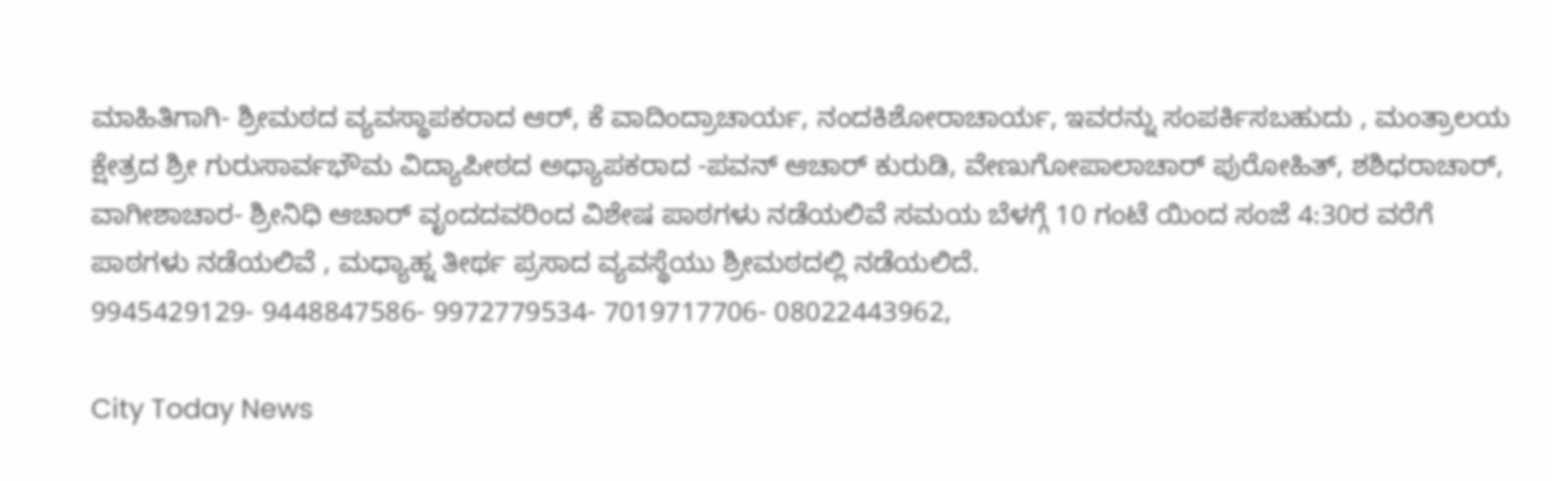ಮಾಹಿತಿಗಾಗಿ- ಶ್ರೀಮಠದ ವ್ಯವಸ್ಥಾಪಕರಾದ ಆರ್, ಕೆ ವಾದಿಂದ್ರಾಚಾರ್ಯ, ನಂದಕಿಶೋರಾಚಾರ್ಯ, ಇವರನ್ನು ಸಂಪರ್ಕಿಸಬಹುದು , ಮಂತ್ರಾಲಯ ಕ್ಷೇತ್ರದ ಶ್ರೀ ಗುರುಸಾರ್ವಭೌಮ ವಿದ್ಯಾಪೀಠದ ಅಧ್ಯಾಪಕರಾದ -ಪವನ್ ಆಚಾರ್ ಕುರುಡಿ, ವೇಣುಗೋಪಾಲಾಚಾರ್ ಪುರೋಹಿತ್, ಶಶಿಧರಾಚಾರ್,
ವಾಗೀಶಾಚಾರ- ಶ್ರೀನಿಧಿ ಆಚಾರ್ ವೃಂದದವರಿಂದ ವಿಶೇಷ ಪಾಠಗಳು ನಡೆಯಲಿವೆ ಸಮಯ ಬೆಳಗ್ಗೆ 10 ಗಂಟೆ ಯಿಂದ ಸಂಜೆ 4:30ರ ವರೆಗೆ ಪಾಠಗಳು ನಡೆಯಲಿವೆ , ಮಧ್ಯಾಹ್ನ ತೀರ್ಥ ಪ್ರಸಾದ ವ್ಯವಸ್ಥೆಯು ಶ್ರೀಮಠದಲ್ಲಿ ನಡೆಯಲಿದೆ.
9945429129- 9448847586- 9972779534- 7019717706- 08022443962,

City Today News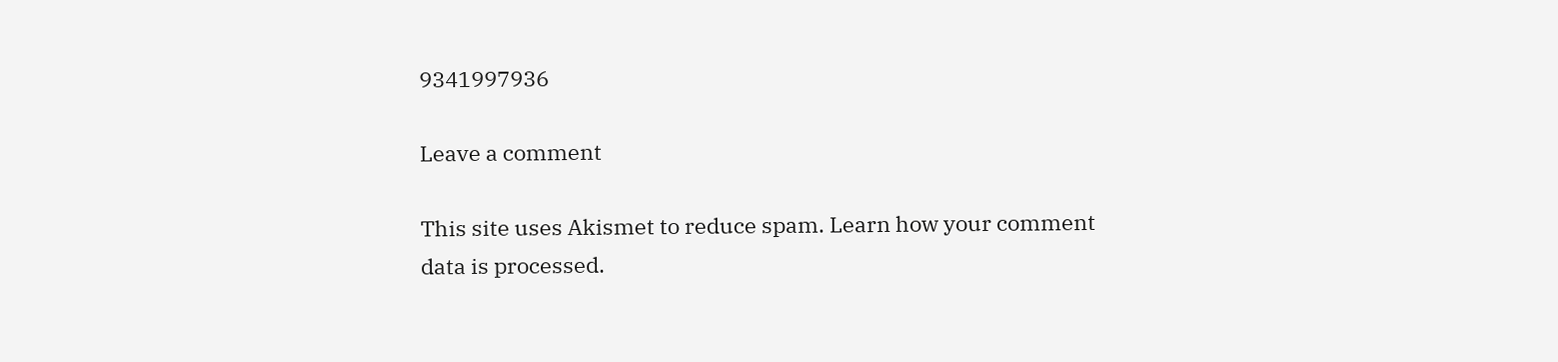9341997936

Leave a comment

This site uses Akismet to reduce spam. Learn how your comment data is processed.